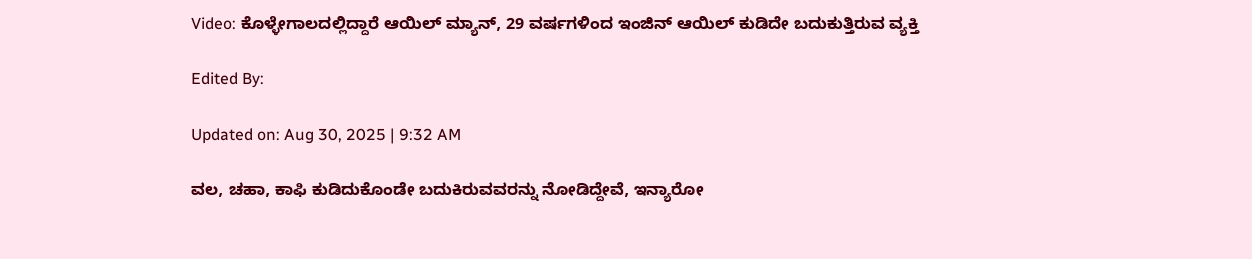Video: ಕೊಳ್ಳೇಗಾಲದಲ್ಲಿದ್ದಾರೆ ಆಯಿಲ್ ಮ್ಯಾನ್, 29 ವರ್ಷಗಳಿಂದ ಇಂಜಿನ್ ಆಯಿಲ್ ಕುಡಿದೇ ಬದುಕುತ್ತಿರುವ ವ್ಯಕ್ತಿ

Edited By:

Updated on: Aug 30, 2025 | 9:32 AM

ವಲ, ಚಹಾ, ಕಾಫಿ ಕುಡಿದುಕೊಂಡೇ ಬದುಕಿರುವವರನ್ನು ನೋಡಿದ್ದೇವೆ, ಇನ್ಯಾರೋ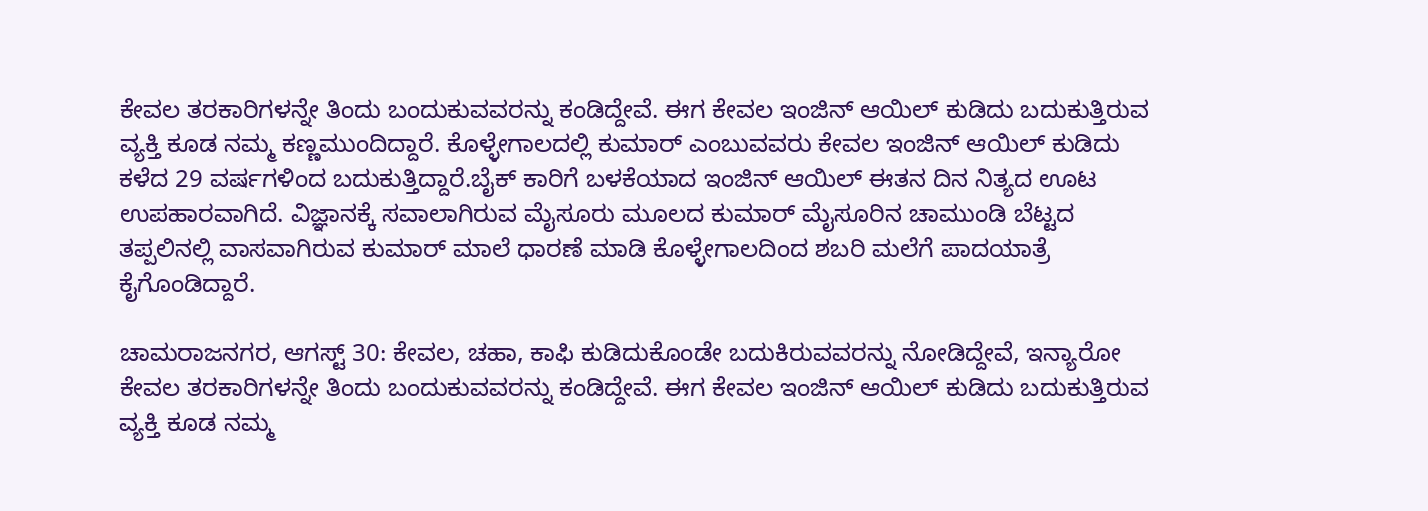ಕೇವಲ ತರಕಾರಿಗಳನ್ನೇ ತಿಂದು ಬಂದುಕುವವರನ್ನು ಕಂಡಿದ್ದೇವೆ. ಈಗ ಕೇವಲ ಇಂಜಿನ್ ಆಯಿಲ್ ಕುಡಿದು ಬದುಕುತ್ತಿರುವ ವ್ಯಕ್ತಿ ಕೂಡ ನಮ್ಮ ಕಣ್ಣಮುಂದಿದ್ದಾರೆ. ಕೊಳ್ಳೇಗಾಲದಲ್ಲಿ ಕುಮಾರ್ ಎಂಬುವವರು ಕೇವಲ ಇಂಜಿನ್ ಆಯಿಲ್ ಕುಡಿದು ಕಳೆದ 29 ವರ್ಷಗಳಿಂದ ಬದುಕುತ್ತಿದ್ದಾರೆ.ಬೈಕ್ ಕಾರಿಗೆ ಬಳಕೆಯಾದ ಇಂಜಿನ್ ಆಯಿಲ್ ಈತನ ದಿನ ನಿತ್ಯದ ಊಟ ಉಪಹಾರವಾಗಿದೆ. ವಿಜ್ಞಾನಕ್ಕೆ ಸವಾಲಾಗಿರುವ ಮೈಸೂರು ಮೂಲದ ಕುಮಾರ್ ಮೈಸೂರಿನ ಚಾಮುಂಡಿ ಬೆಟ್ಟದ ತಪ್ಪಲಿನಲ್ಲಿ ವಾಸವಾಗಿರುವ ಕುಮಾರ್ ಮಾಲೆ ಧಾರಣೆ ಮಾಡಿ ಕೊಳ್ಳೇಗಾಲದಿಂದ ಶಬರಿ ಮಲೆಗೆ ಪಾದಯಾತ್ರೆ ಕೈಗೊಂಡಿದ್ದಾರೆ.

ಚಾಮರಾಜನಗರ, ಆಗಸ್ಟ್ 30: ಕೇವಲ, ಚಹಾ, ಕಾಫಿ ಕುಡಿದುಕೊಂಡೇ ಬದುಕಿರುವವರನ್ನು ನೋಡಿದ್ದೇವೆ, ಇನ್ಯಾರೋ ಕೇವಲ ತರಕಾರಿಗಳನ್ನೇ ತಿಂದು ಬಂದುಕುವವರನ್ನು ಕಂಡಿದ್ದೇವೆ. ಈಗ ಕೇವಲ ಇಂಜಿನ್ ಆಯಿಲ್ ಕುಡಿದು ಬದುಕುತ್ತಿರುವ ವ್ಯಕ್ತಿ ಕೂಡ ನಮ್ಮ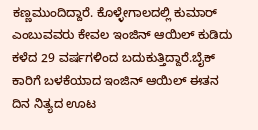ಕಣ್ಣಮುಂದಿದ್ದಾರೆ. ಕೊಳ್ಳೇಗಾಲದಲ್ಲಿ ಕುಮಾರ್ ಎಂಬುವವರು ಕೇವಲ ಇಂಜಿನ್ ಆಯಿಲ್ ಕುಡಿದು ಕಳೆದ 29 ವರ್ಷಗಳಿಂದ ಬದುಕುತ್ತಿದ್ದಾರೆ.ಬೈಕ್ ಕಾರಿಗೆ ಬಳಕೆಯಾದ ಇಂಜಿನ್ ಆಯಿಲ್ ಈತನ ದಿನ ನಿತ್ಯದ ಊಟ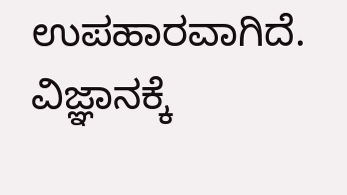ಉಪಹಾರವಾಗಿದೆ. ವಿಜ್ಞಾನಕ್ಕೆ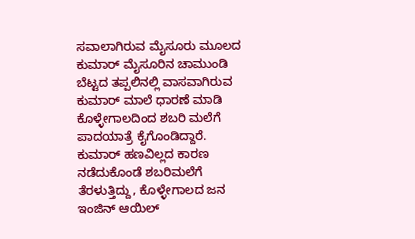ಸವಾಲಾಗಿರುವ ಮೈಸೂರು ಮೂಲದ ಕುಮಾರ್ ಮೈಸೂರಿನ ಚಾಮುಂಡಿ ಬೆಟ್ಟದ ತಪ್ಪಲಿನಲ್ಲಿ ವಾಸವಾಗಿರುವ ಕುಮಾರ್ ಮಾಲೆ ಧಾರಣೆ ಮಾಡಿ ಕೊಳ್ಳೇಗಾಲದಿಂದ ಶಬರಿ ಮಲೆಗೆ ಪಾದಯಾತ್ರೆ ಕೈಗೊಂಡಿದ್ದಾರೆ. ಕುಮಾರ್ ಹಣವಿಲ್ಲದ ಕಾರಣ ನಡೆದುಕೊಂಡೆ ಶಬರಿಮಲೆಗೆ ತೆರಳುತ್ತಿದ್ದು, ಕೊಳ್ಳೇಗಾಲದ ಜನ ಇಂಜಿನ್ ಆಯಿಲ್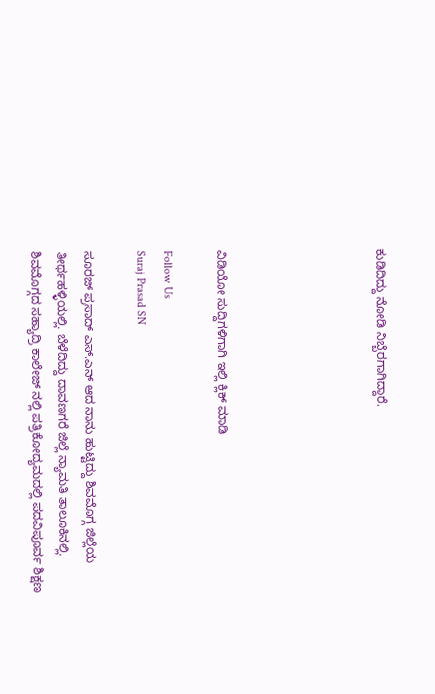ಕುಡಿದಿದ್ದು ನೋಡಿ ನಿಬ್ಬೆರಗಾಗಿದ್ದಾರೆ.





ವಿಡಿಯೋ ಸುದ್ದಿಗಳಿಗಾಗಿ ಇಲ್ಲಿ ಕ್ಲಿಕ್ ಮಾಡಿ

Follow Us
Suraj Prasad SN

ಸೂರಜ್ ಪ್ರಸಾದ್ ಎಸ್.ಎನ್ ಆದ ನಾನು ಹುಟ್ಟಿದ್ದು ಶಿವಮೊಗ್ಗ ಜಿಲ್ಲೆಯ ತೀರ್ಥಹಳ್ಳಿಯಲ್ಲಿ. ಬೆಳೆದಿದ್ದು ದಾವಣಗರೆ ಜಿಲ್ಲೆ ನ್ಯಾಮತಿ ತಾಲೂಕಿನಲ್ಲಿ. ಶಿವಮೊಗ್ಗದ ಸಹ್ಯಾದ್ರಿ ಕಾಲೇಜ್ ನಲ್ಲಿ ಪತ್ರಿಕೋದ್ಯಮದಲ್ಲಿ ಪದವಿಪೂರ್ವ ಶಿಕ್ಷಣ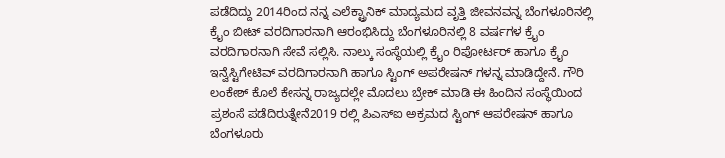ಪಡೆದಿದ್ದು 2014ರಿಂದ ನನ್ನ ಎಲೆಕ್ಟ್ರಾನಿಕ್ ಮಾದ್ಯಮದ ವೃತ್ತಿ ಜೀವನವನ್ನ ಬೆಂಗಳೂರಿನಲ್ಲಿ ಕ್ರೈಂ ಬೀಟ್ ವರದಿಗಾರನಾಗಿ ಆರಂಭಿಸಿದ್ದು ಬೆಂಗಳೂರಿನಲ್ಲಿ 8 ವರ್ಷಗಳ ಕ್ರೈಂ ವರದಿಗಾರನಾಗಿ ಸೇವೆ ಸಲ್ಲಿಸಿ. ನಾಲ್ಕು ಸಂಸ್ಥೆಯಲ್ಲಿ ಕ್ರೈಂ ರಿಪೋರ್ಟರ್ ಹಾಗೂ ಕ್ರೈಂ ಇನ್ವೆಸ್ಟಿಗೇಟಿವ್ ವರದಿಗಾರನಾಗಿ ಹಾಗೂ ಸ್ಟಿಂಗ್ ಅಪರೇಷನ್ ಗಳನ್ನ ಮಾಡಿದ್ದೇನೆ. ಗೌರಿ ಲಂಕೇಶ್ ಕೊಲೆ ಕೇಸನ್ನ ರಾಜ್ಯದಲ್ಲೇ ಮೊದಲು ಬ್ರೇಕ್ ಮಾಡಿ ಈ ಹಿಂದಿನ ಸಂಸ್ಥೆಯಿಂದ ಪ್ರಶಂಸೆ ಪಡೆದಿರುತ್ನೇನೆ2019 ರಲ್ಲಿ ಪಿಎಸ್ಐ ಅಕ್ರಮದ ಸ್ಟಿಂಗ್ ಆಪರೇಷನ್ ಹಾಗೂ ಬೆಂಗಳೂರು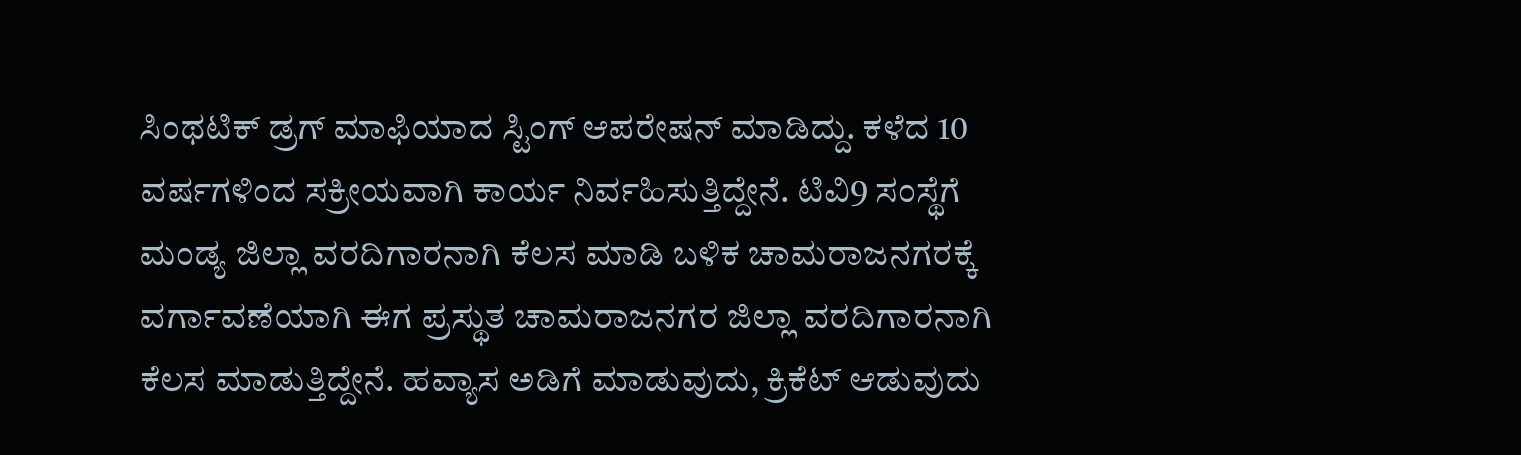ಸಿಂಥಟಿಕ್ ಡ್ರಗ್ ಮಾಫಿಯಾದ ಸ್ಟಿಂಗ್ ಆಪರೇಷನ್ ಮಾಡಿದ್ದು. ಕಳೆದ 10 ವರ್ಷಗಳಿಂದ ಸಕ್ರೀಯವಾಗಿ ಕಾರ್ಯ ನಿರ್ವಹಿಸುತ್ತಿದ್ದೇನೆ. ಟಿವಿ9 ಸಂಸ್ಥೆಗೆ ಮಂಡ್ಯ ಜಿಲ್ಲಾ ವರದಿಗಾರನಾಗಿ ಕೆಲಸ ಮಾಡಿ ಬಳಿಕ ಚಾಮರಾಜನಗರಕ್ಕೆ ವರ್ಗಾವಣೆಯಾಗಿ ಈಗ ಪ್ರಸ್ಥುತ ಚಾಮರಾಜನಗರ ಜಿಲ್ಲಾ ವರದಿಗಾರನಾಗಿ ಕೆಲಸ ಮಾಡುತ್ತಿದ್ದೇನೆ. ಹವ್ಯಾಸ ಅಡಿಗೆ ಮಾಡುವುದು, ಕ್ರಿಕೆಟ್ ಆಡುವುದು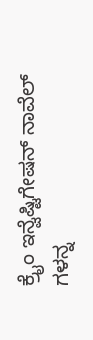ಕ್ರೈಂ ಇನ್ವೆಷ್ಟಿಗೇಷನ್ ನಾವೆಲ್ ಗಳನ್ನ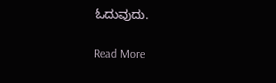ಓದುವುದು.

Read More